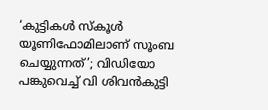‘കുട്ടികള്‍ സ്‌കൂള്‍ യൂണിഫോമിലാണ് സൂംബ ചെയ്യുന്നത്’; വിഡിയോ പങ്കുവെച്ച് വി ശിവന്‍കുട്ടി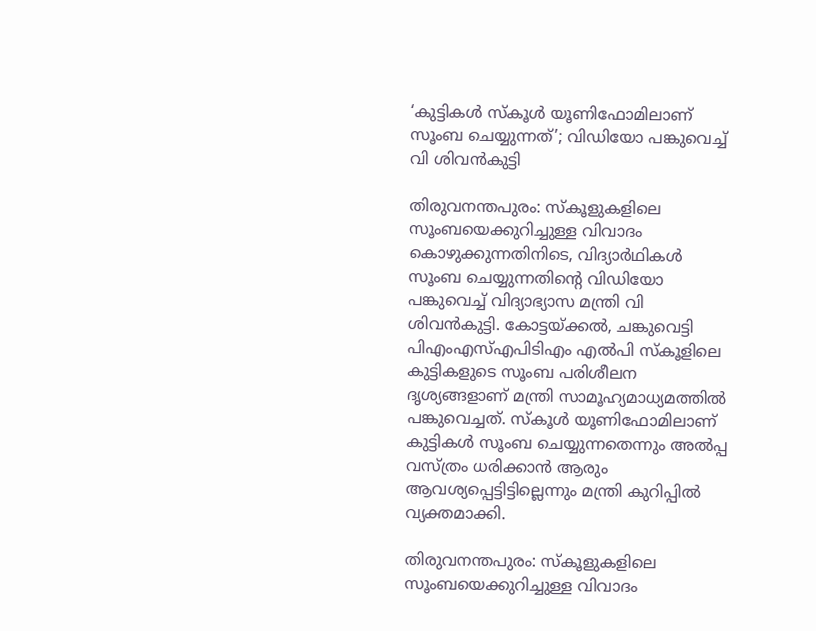‘കുട്ടികള്‍ സ്‌കൂള്‍ യൂണിഫോമിലാണ് സൂംബ ചെയ്യുന്നത്’; വിഡിയോ പങ്കുവെച്ച് വി ശിവന്‍കുട്ടി

തിരുവനന്തപുരം: സ്‌കൂളുകളിലെ സൂംബയെക്കുറിച്ചുള്ള വിവാദം കൊഴുക്കുന്നതിനിടെ, വിദ്യാര്‍ഥികള്‍ സൂംബ ചെയ്യുന്നതിന്റെ വിഡിയോ പങ്കുവെച്ച് വിദ്യാഭ്യാസ മന്ത്രി വി ശിവന്‍കുട്ടി. കോട്ടയ്ക്കല്‍, ചങ്കുവെട്ടി പിഎംഎസ്എപിടിഎം എല്‍പി സ്‌കൂളിലെ കുട്ടികളുടെ സൂംബ പരിശീലന ദൃശ്യങ്ങളാണ് മന്ത്രി സാമൂഹ്യമാധ്യമത്തില്‍ പങ്കുവെച്ചത്. സ്‌കൂള്‍ യൂണിഫോമിലാണ് കുട്ടികള്‍ സൂംബ ചെയ്യുന്നതെന്നും അല്‍പ്പ വസ്ത്രം ധരിക്കാന്‍ ആരും ആവശ്യപ്പെട്ടിട്ടില്ലെന്നും മന്ത്രി കുറിപ്പില്‍ വ്യക്തമാക്കി.

തിരുവനന്തപുരം: സ്‌കൂളുകളിലെ സൂംബയെക്കുറിച്ചുള്ള വിവാദം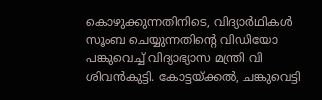കൊഴുക്കുന്നതിനിടെ, വിദ്യാര്‍ഥികള്‍ സൂംബ ചെയ്യുന്നതിന്റെ വിഡിയോ പങ്കുവെച്ച് വിദ്യാഭ്യാസ മന്ത്രി വി ശിവന്‍കുട്ടി. കോട്ടയ്ക്കല്‍, ചങ്കുവെട്ടി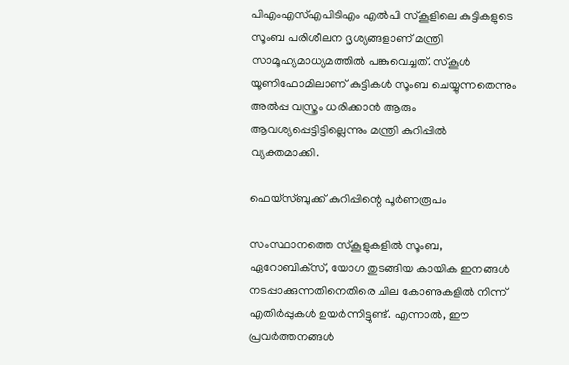പിഎംഎസ്എപിടിഎം എല്‍പി സ്‌കൂളിലെ കുട്ടികളുടെ സൂംബ പരിശീലന ദൃശ്യങ്ങളാണ് മന്ത്രി സാമൂഹ്യമാധ്യമത്തില്‍ പങ്കുവെച്ചത്. സ്‌കൂള്‍ യൂണിഫോമിലാണ് കുട്ടികള്‍ സൂംബ ചെയ്യുന്നതെന്നും അല്‍പ്പ വസ്ത്രം ധരിക്കാന്‍ ആരും ആവശ്യപ്പെട്ടിട്ടില്ലെന്നും മന്ത്രി കുറിപ്പില്‍ വ്യക്തമാക്കി.

ഫെയ്‌സ്ബുക്ക് കുറിപ്പിന്റെ പൂര്‍ണരൂപം

സംസ്ഥാനത്തെ സ്‌കൂളുകളില്‍ സൂംബ, ഏറോബിക്‌സ്, യോഗ തുടങ്ങിയ കായിക ഇനങ്ങള്‍ നടപ്പാക്കുന്നതിനെതിരെ ചില കോണുകളില്‍ നിന്ന് എതിര്‍പ്പുകള്‍ ഉയര്‍ന്നിട്ടുണ്ട്. എന്നാല്‍, ഈ പ്രവര്‍ത്തനങ്ങള്‍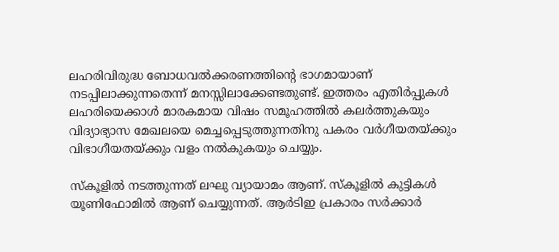ലഹരിവിരുദ്ധ ബോധവല്‍ക്കരണത്തിന്റെ ഭാഗമായാണ് നടപ്പിലാക്കുന്നതെന്ന് മനസ്സിലാക്കേണ്ടതുണ്ട്. ഇത്തരം എതിര്‍പ്പുകള്‍ ലഹരിയെക്കാള്‍ മാരകമായ വിഷം സമൂഹത്തില്‍ കലര്‍ത്തുകയും വിദ്യാഭ്യാസ മേഖലയെ മെച്ചപ്പെടുത്തുന്നതിനു പകരം വര്‍ഗീയതയ്ക്കും വിഭാഗീയതയ്ക്കും വളം നല്‍കുകയും ചെയ്യും.

സ്‌കൂളില്‍ നടത്തുന്നത് ലഘു വ്യായാമം ആണ്. സ്‌കൂളില്‍ കുട്ടികള്‍ യൂണിഫോമില്‍ ആണ് ചെയ്യുന്നത്. ആര്‍ടിഇ പ്രകാരം സര്‍ക്കാര്‍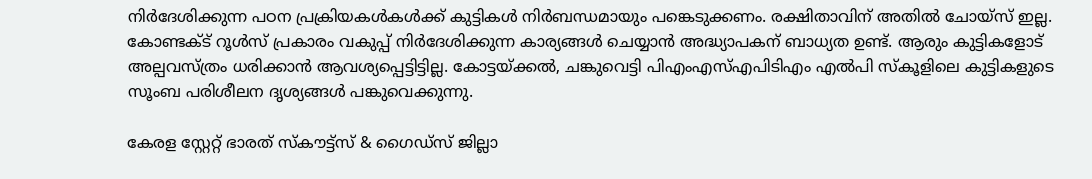നിര്‍ദേശിക്കുന്ന പഠന പ്രക്രിയകള്‍കള്‍ക്ക് കുട്ടികള്‍ നിര്‍ബന്ധമായും പങ്കെടുക്കണം. രക്ഷിതാവിന് അതില്‍ ചോയ്‌സ് ഇല്ല. കോണ്ടക്ട് റൂള്‍സ് പ്രകാരം വകുപ്പ് നിര്‍ദേശിക്കുന്ന കാര്യങ്ങള്‍ ചെയ്യാന്‍ അദ്ധ്യാപകന് ബാധ്യത ഉണ്ട്. ആരും കുട്ടികളോട് അല്പവസ്ത്രം ധരിക്കാന്‍ ആവശ്യപ്പെട്ടിട്ടില്ല. കോട്ടയ്ക്കല്‍, ചങ്കുവെട്ടി പിഎംഎസ്എപിടിഎം എല്‍പി സ്‌കൂളിലെ കുട്ടികളുടെ സൂംബ പരിശീലന ദൃശ്യങ്ങള്‍ പങ്കുവെക്കുന്നു.

കേരള സ്റ്റേറ്റ് ഭാരത് സ്കൗട്ട്സ് & ഗൈഡ്സ് ജില്ലാ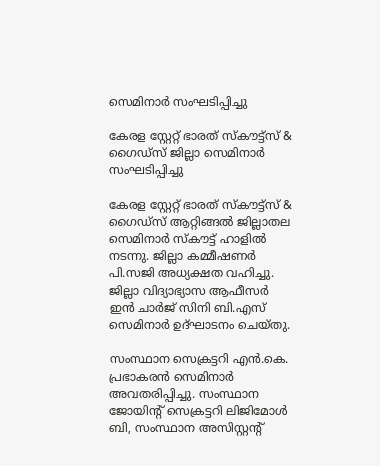സെമിനാർ സംഘടിപ്പിച്ചു

കേരള സ്റ്റേറ്റ് ഭാരത് സ്കൗട്ട്സ് & ഗൈഡ്സ് ജില്ലാ സെമിനാർ സംഘടിപ്പിച്ചു

കേരള സ്റ്റേറ്റ് ഭാരത് സ്കൗട്ട്സ് & ഗൈഡ്സ് ആറ്റിങ്ങൽ ജില്ലാതല സെമിനാർ സ്കൗട്ട് ഹാളിൽ നടന്നു. ജില്ലാ കമ്മീഷണർ പി.സജി അധ്യക്ഷത വഹിച്ചു. ജില്ലാ വിദ്യാഭ്യാസ ആഫീസർ ഇൻ ചാർജ് സിനി ബി.എസ് സെമിനാർ ഉദ്ഘാടനം ചെയ്തു.

സംസ്ഥാന സെക്രട്ടറി എൻ.കെ. പ്രഭാകരൻ സെമിനാർ അവതരിപ്പിച്ചു. സംസ്ഥാന ജോയിന്റ് സെക്രട്ടറി ലിജിമോൾ ബി, സംസ്ഥാന അസിസ്റ്റന്റ്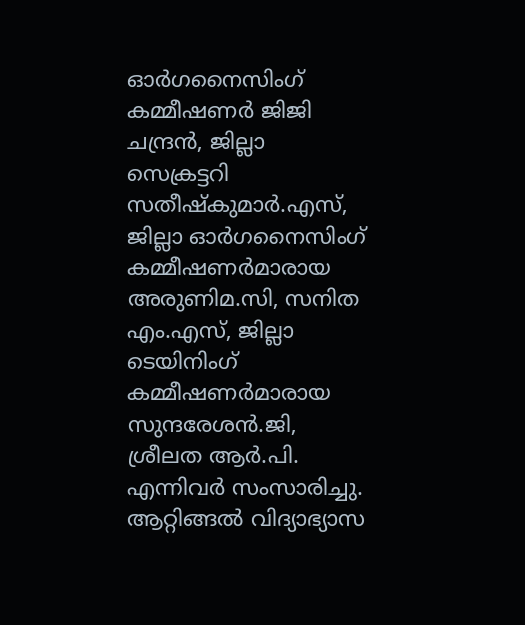ഓർഗനൈസിംഗ് കമ്മീഷണർ ജിജി ചന്ദ്രൻ, ജില്ലാ സെക്രട്ടറി സതീഷ്കുമാർ.എസ്, ജില്ലാ ഓർഗനൈസിംഗ് കമ്മീഷണർമാരായ അരുണിമ.സി, സനിത എം.എസ്, ജില്ലാ ടെയിനിംഗ് കമ്മീഷണർമാരായ സുന്ദരേശൻ.ജി, ശ്രീലത ആർ.പി. എന്നിവർ സംസാരിച്ചു. ആറ്റിങ്ങൽ വിദ്യാഭ്യാസ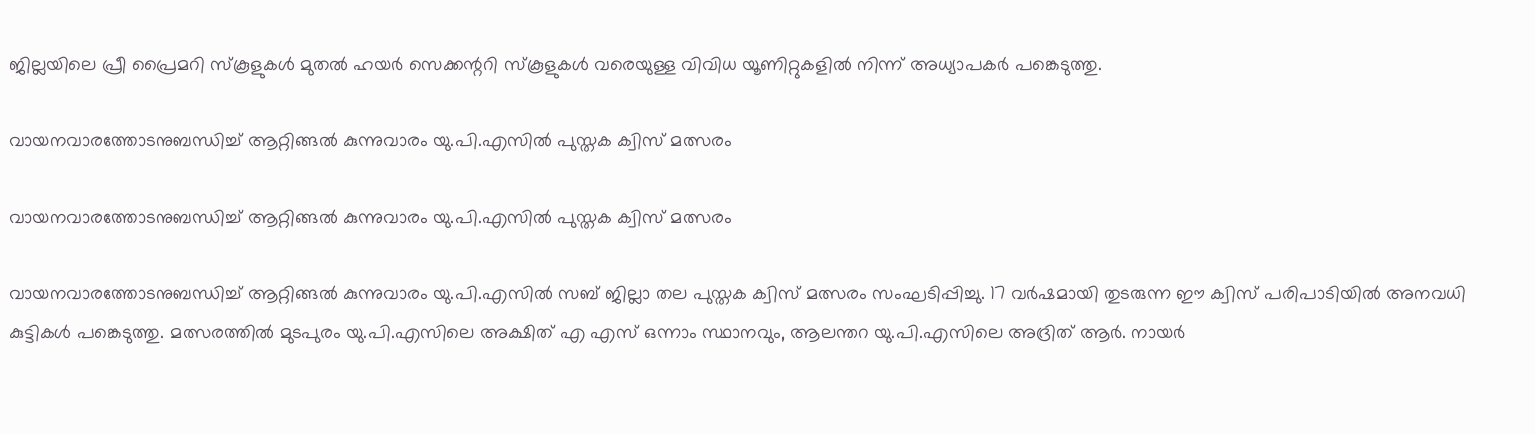ജില്ലയിലെ പ്രീ പ്രൈമറി സ്കൂളുകൾ മുതൽ ഹയർ സെക്കന്ററി സ്കൂളുകൾ വരെയുള്ള വിവിധ യൂണിറ്റുകളിൽ നിന്ന് അധ്യാപകർ പങ്കെടുത്തു.

വായനവാരത്തോടനുബന്ധിച്ച് ആറ്റിങ്ങൽ കുന്നുവാരം യു.പി.എസിൽ പുസ്തക ക്വിസ് മത്സരം

വായനവാരത്തോടനുബന്ധിച്ച് ആറ്റിങ്ങൽ കുന്നുവാരം യു.പി.എസിൽ പുസ്തക ക്വിസ് മത്സരം

വായനവാരത്തോടനുബന്ധിച്ച് ആറ്റിങ്ങൽ കുന്നുവാരം യു.പി.എസിൽ സബ് ജില്ലാ തല പുസ്തക ക്വിസ് മത്സരം സംഘടിപ്പിച്ചു. 17 വർഷമായി തുടരുന്ന ഈ ക്വിസ് പരിപാടിയിൽ അനവധി കുട്ടികൾ പങ്കെടുത്തു. മത്സരത്തിൽ മുടപുരം യു.പി.എസിലെ അക്ഷിത് എ എസ് ഒന്നാം സ്ഥാനവും, ആലന്തറ യു.പി.എസിലെ അദ്രിത് ആർ. നായർ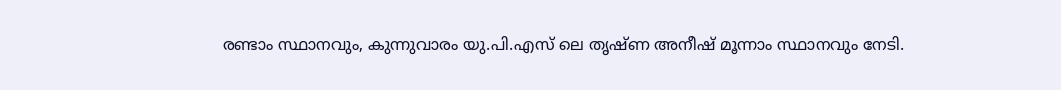രണ്ടാം സ്ഥാനവും, കുന്നുവാരം യു.പി.എസ് ലെ തൃഷ്ണ അനീഷ് മൂന്നാം സ്ഥാനവും നേടി.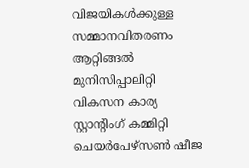വിജയികൾക്കുള്ള സമ്മാനവിതരണം ആറ്റിങ്ങൽ മുനിസിപ്പാലിറ്റി വികസന കാര്യ സ്റ്റാൻ്റിംഗ് കമ്മിറ്റി ചെയർപേഴ്സൺ ഷീജ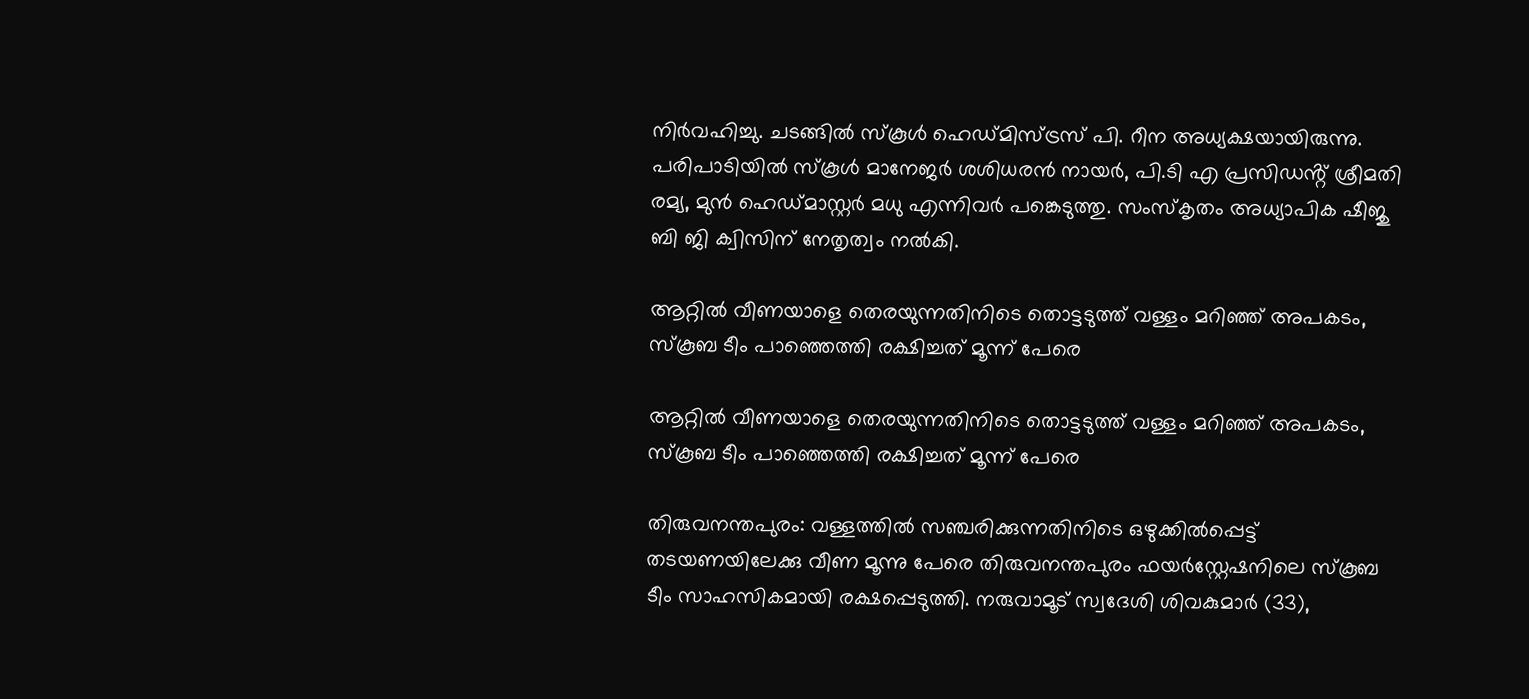നിർവഹിച്ചു. ചടങ്ങിൽ സ്കൂൾ ഹെഡ്മിസ്ട്രസ് പി. റീന അധ്യക്ഷയായിരുന്നു. പരിപാടിയിൽ സ്കൂൾ മാനേജർ ശശിധരൻ നായർ, പി.ടി എ പ്രസിഡൻ്റ് ശ്രീമതി രമ്യ, മുൻ ഹെഡ്മാസ്റ്റർ മധു എന്നിവർ പങ്കെടുത്തു. സംസ്കൃതം അധ്യാപിക ഷീജു ബി ജി ക്വിസിന് നേതൃത്വം നൽകി.

ആറ്റിൽ വീണയാളെ തെരയുന്നതിനിടെ തൊട്ടടുത്ത് വള്ളം മറിഞ്ഞ് അപകടം, സ്‌കൂബ ടീം പാഞ്ഞെത്തി രക്ഷിച്ചത് മൂന്ന് പേരെ

ആറ്റിൽ വീണയാളെ തെരയുന്നതിനിടെ തൊട്ടടുത്ത് വള്ളം മറിഞ്ഞ് അപകടം, സ്‌കൂബ ടീം പാഞ്ഞെത്തി രക്ഷിച്ചത് മൂന്ന് പേരെ

തിരുവനന്തപുരം: വള്ളത്തിൽ സഞ്ചരിക്കുന്നതിനിടെ ഒഴുക്കിൽപ്പെട്ട് തടയണയിലേക്കു വീണ മൂന്നു പേരെ തിരുവനന്തപുരം ഫയർസ്റ്റേഷനിലെ സ്‌കൂബ ടീം സാഹസികമായി രക്ഷപ്പെടുത്തി. നരുവാമൂട് സ്വദേശി ശിവകുമാർ (33),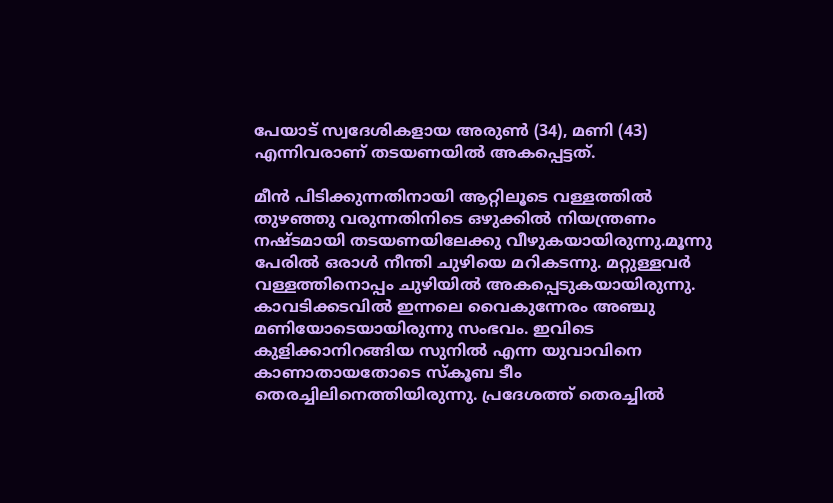പേയാട് സ്വദേശികളായ അരുൺ (34), മണി (43) എന്നിവരാണ് തടയണയിൽ അകപ്പെട്ടത്.

മീൻ പിടിക്കുന്നതിനായി ആറ്റിലൂടെ വള്ളത്തിൽ തുഴഞ്ഞു വരുന്നതിനിടെ ഒഴുക്കിൽ നിയന്ത്രണം നഷ്ടമായി തടയണയിലേക്കു വീഴുകയായിരുന്നു.മൂന്നു പേരിൽ ഒരാൾ നീന്തി ചുഴിയെ മറികടന്നു. മറ്റുള്ളവർ വള്ളത്തിനൊപ്പം ചുഴിയിൽ അകപ്പെടുകയായിരുന്നു. കാവടിക്കടവിൽ ഇന്നലെ വൈകുന്നേരം അഞ്ചു മണിയോടെയായിരുന്നു സംഭവം. ഇവിടെ കുളിക്കാനിറങ്ങിയ സുനിൽ എന്ന യുവാവിനെ കാണാതായതോടെ സ്‌കൂബ ടീം തെരച്ചിലിനെത്തിയിരുന്നു. പ്രദേശത്ത് തെരച്ചിൽ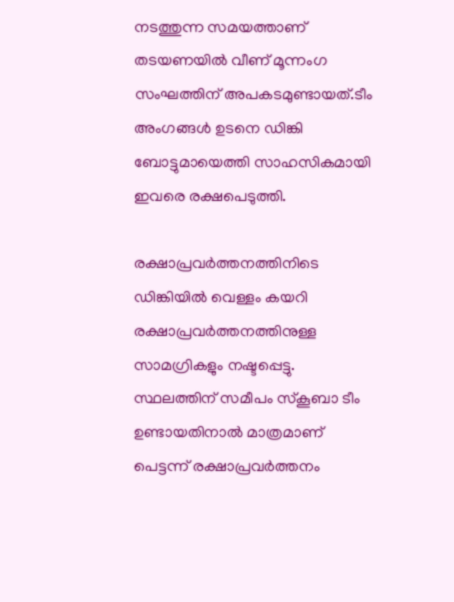നടത്തുന്ന സമയത്താണ് തടയണയിൽ വീണ് മൂന്നംഗ സംഘത്തിന് അപകടമുണ്ടായത്.ടീം അംഗങ്ങൾ ഉടനെ ഡിങ്കി ബോട്ടുമായെത്തി സാഹസികമായി ഇവരെ രക്ഷപെടുത്തി.

രക്ഷാപ്രവർത്തനത്തിനിടെ ഡിങ്കിയിൽ വെള്ളം കയറി രക്ഷാപ്രവർത്തനത്തിനുള്ള സാമഗ്രികളും നഷ്ടപ്പെട്ടു. സ്ഥലത്തിന് സമീപം സ്കൂബാ ടീം ഉണ്ടായതിനാൽ മാത്രമാണ് പെട്ടന്ന് രക്ഷാപ്രവർത്തനം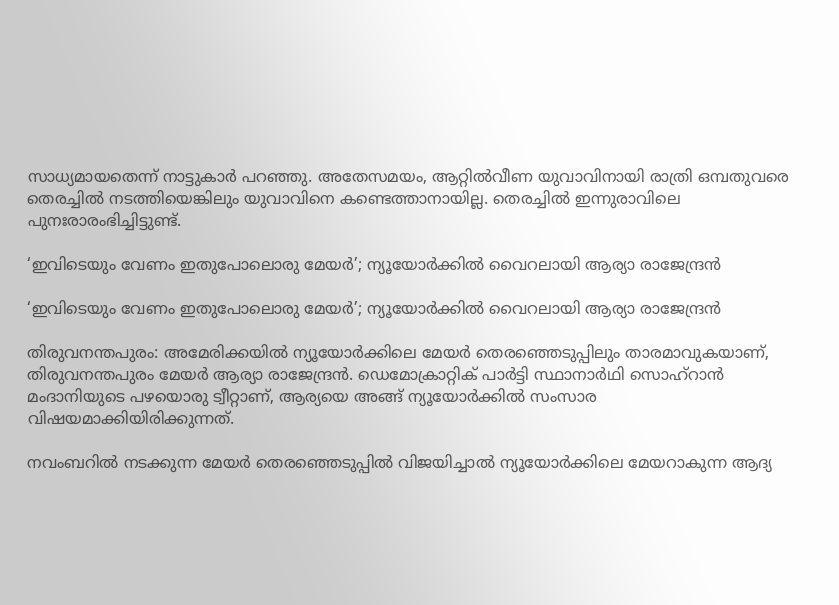സാധ്യമായതെന്ന് നാട്ടുകാർ പറഞ്ഞു. അതേസമയം, ആറ്റിൽവീണ യുവാവിനായി രാത്രി ഒമ്പതുവരെ തെരച്ചിൽ നടത്തിയെങ്കിലും യുവാവിനെ കണ്ടെത്താനായില്ല. തെരച്ചിൽ ഇന്നുരാവിലെ പുനഃരാരംഭിച്ചിട്ടുണ്ട്.

‘ഇവിടെയും വേണം ഇതുപോലൊരു മേയര്‍’; ന്യൂയോര്‍ക്കില്‍ വൈറലായി ആര്യാ രാജേന്ദ്രന്‍

‘ഇവിടെയും വേണം ഇതുപോലൊരു മേയര്‍’; ന്യൂയോര്‍ക്കില്‍ വൈറലായി ആര്യാ രാജേന്ദ്രന്‍

തിരുവനന്തപുരം: അമേരിക്കയില്‍ ന്യൂയോര്‍ക്കിലെ മേയര്‍ തെരഞ്ഞെടുപ്പിലും താരമാവുകയാണ്, തിരുവനന്തപുരം മേയര്‍ ആര്യാ രാജേന്ദ്രന്‍. ഡെമോക്രാറ്റിക് പാര്‍ട്ടി സ്ഥാനാര്‍ഥി സൊഹ്റാന്‍ മംദാനിയുടെ പഴയൊരു ട്വീറ്റാണ്, ആര്യയെ അങ്ങ് ന്യൂയോര്‍ക്കില്‍ സംസാര വിഷയമാക്കിയിരിക്കുന്നത്.

നവംബറില്‍ നടക്കുന്ന മേയര്‍ തെരഞ്ഞെടുപ്പില്‍ വിജയിച്ചാല്‍ ന്യൂയോര്‍ക്കിലെ മേയറാകുന്ന ആദ്യ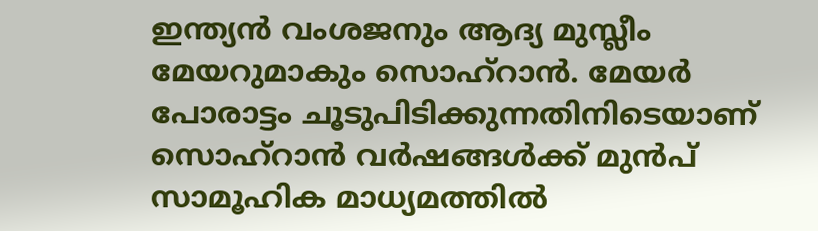ഇന്ത്യന്‍ വംശജനും ആദ്യ മുസ്ലീം മേയറുമാകും സൊഹ്‌റാന്‍. മേയര്‍ പോരാട്ടം ചൂടുപിടിക്കുന്നതിനിടെയാണ് സൊഹ്‌റാന്‍ വര്‍ഷങ്ങള്‍ക്ക് മുന്‍പ് സാമൂഹിക മാധ്യമത്തില്‍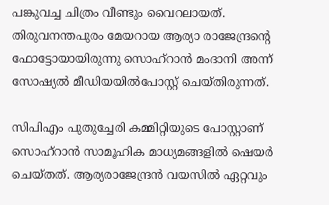പങ്കുവച്ച ചിത്രം വീണ്ടും വൈറലായത്. തിരുവനന്തപുരം മേയറായ ആര്യാ രാജേന്ദ്രന്റെ ഫോട്ടോയായിരുന്നു സൊഹ്റാന്‍ മംദാനി അന്ന് സോഷ്യല്‍ മീഡിയയില്‍പോസ്റ്റ് ചെയ്തിരുന്നത്.

സിപിഎം പുതുച്ചേരി കമ്മിറ്റിയുടെ പോസ്റ്റാണ് സൊഹ്‌റാന്‍ സാമൂഹിക മാധ്യമങ്ങളില്‍ ഷെയര്‍ ചെയ്തത്. ആര്യരാജേന്ദ്രന്‍ വയസില്‍ ഏറ്റവും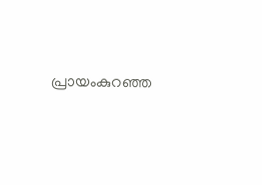പ്രായംകുറഞ്ഞ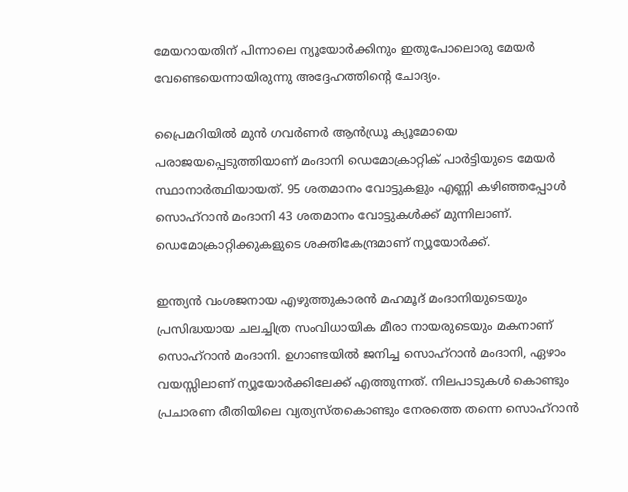മേയറായതിന് പിന്നാലെ ന്യൂയോര്‍ക്കിനും ഇതുപോലൊരു മേയര്‍ വേണ്ടെയെന്നായിരുന്നു അദ്ദേഹത്തിന്റെ ചോദ്യം.

പ്രൈമറിയില്‍ മുന്‍ ഗവര്‍ണര്‍ ആന്‍ഡ്രൂ ക്യൂമോയെ പരാജയപ്പെടുത്തിയാണ് മംദാനി ഡെമോക്രാറ്റിക് പാര്‍ട്ടിയുടെ മേയര്‍ സ്ഥാനാര്‍ത്ഥിയായത്. 95 ശതമാനം വോട്ടുകളും എണ്ണി കഴിഞ്ഞപ്പോള്‍ സൊഹ്റാന്‍ മംദാനി 43 ശതമാനം വോട്ടുകള്‍ക്ക് മുന്നിലാണ്. ഡെമോക്രാറ്റിക്കുകളുടെ ശക്തികേന്ദ്രമാണ് ന്യൂയോര്‍ക്ക്.

ഇന്ത്യന്‍ വംശജനായ എഴുത്തുകാരന്‍ മഹമൂദ് മംദാനിയുടെയും പ്രസിദ്ധയായ ചലച്ചിത്ര സംവിധായിക മീരാ നായരുടെയും മകനാണ് സൊഹ്റാന്‍ മംദാനി. ഉഗാണ്ടയില്‍ ജനിച്ച സൊഹ്റാന്‍ മംദാനി, ഏഴാം വയസ്സിലാണ് ന്യൂയോര്‍ക്കിലേക്ക് എത്തുന്നത്. നിലപാടുകള്‍ കൊണ്ടും പ്രചാരണ രീതിയിലെ വ്യത്യസ്തകൊണ്ടും നേരത്തെ തന്നെ സൊഹ്റാന്‍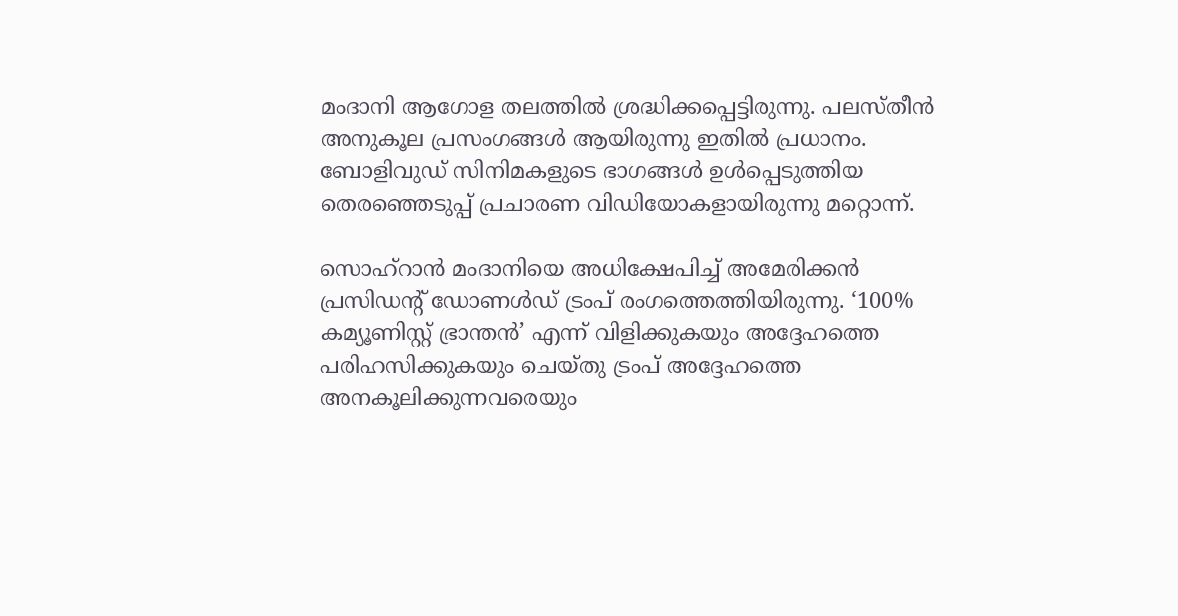മംദാനി ആഗോള തലത്തില്‍ ശ്രദ്ധിക്കപ്പെട്ടിരുന്നു. പലസ്തീന്‍ അനുകൂല പ്രസംഗങ്ങള്‍ ആയിരുന്നു ഇതില്‍ പ്രധാനം. ബോളിവുഡ് സിനിമകളുടെ ഭാഗങ്ങള്‍ ഉള്‍പ്പെടുത്തിയ തെരഞ്ഞെടുപ്പ് പ്രചാരണ വിഡിയോകളായിരുന്നു മറ്റൊന്ന്.

സൊഹ്റാന്‍ മംദാനിയെ അധിക്ഷേപിച്ച് അമേരിക്കൻ പ്രസിഡന്റ് ഡോണള്‍ഡ് ട്രംപ് രംഗത്തെത്തിയിരുന്നു. ‘100% കമ്യൂണിസ്റ്റ് ഭ്രാന്തൻ’ എന്ന് വിളിക്കുകയും അദ്ദേഹത്തെ പരിഹസിക്കുകയും ചെയ്തു ട്രംപ് അദ്ദേഹത്തെ അനകൂലിക്കുന്നവരെയും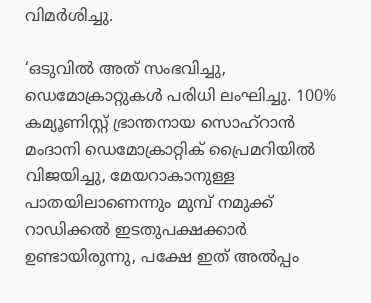വിമര്‍ശിച്ചു.

‘ഒടുവിൽ അത് സംഭവിച്ചു, ഡെമോക്രാറ്റുകൾ പരിധി ലംഘിച്ചു. 100% കമ്യൂണിസ്റ്റ് ഭ്രാന്തനായ സൊഹ്‌റാൻ മംദാനി ഡെമോക്രാറ്റിക് പ്രൈമറിയിൽ വിജയിച്ചു, മേയറാകാനുള്ള പാതയിലാണെന്നും മുമ്പ് നമുക്ക് റാഡിക്കൽ ഇടതുപക്ഷക്കാർ ഉണ്ടായിരുന്നു, പക്ഷേ ഇത് അൽപ്പം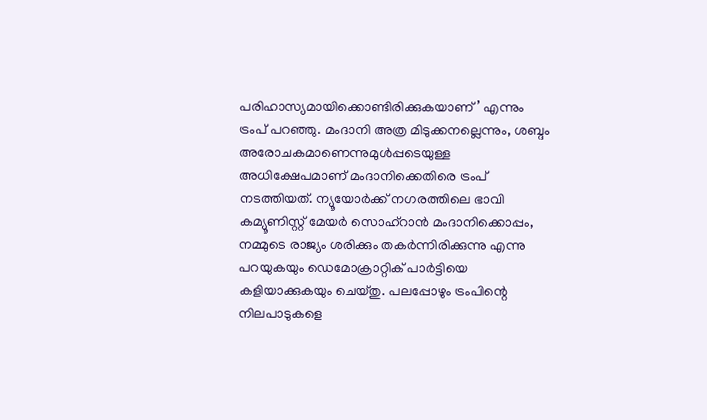പരിഹാസ്യമായിക്കൊണ്ടിരിക്കുകയാണ്’ എന്നും ട്രംപ് പറഞ്ഞു. മംദാനി അത്ര മിടുക്കനല്ലെന്നും, ശബ്ദം അരോചകമാണെന്നുമുള്‍പ്പടെയുള്ള അധിക്ഷേപമാണ് മംദാനിക്കെതിരെ ട്രംപ് നടത്തിയത്. ന്യൂയോർക്ക് നഗരത്തിലെ ഭാവി കമ്യൂണിസ്റ്റ് മേയർ സൊഹ്‌റാൻ മംദാനിക്കൊപ്പം, നമ്മുടെ രാജ്യം ശരിക്കും തകർന്നിരിക്കുന്നു എന്നു പറയുകയും ഡെമോക്രാറ്റിക് പാര്‍ട്ടിയെ കളിയാക്കുകയും ചെയ്തു. പലപ്പോഴും ട്രംപിന്റെ നിലപാടുകളെ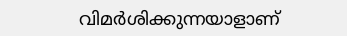വിമര്‍ശിക്കുന്നയാളാണ്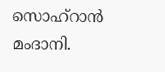സൊഹ്റാന്‍ മംദാനി.